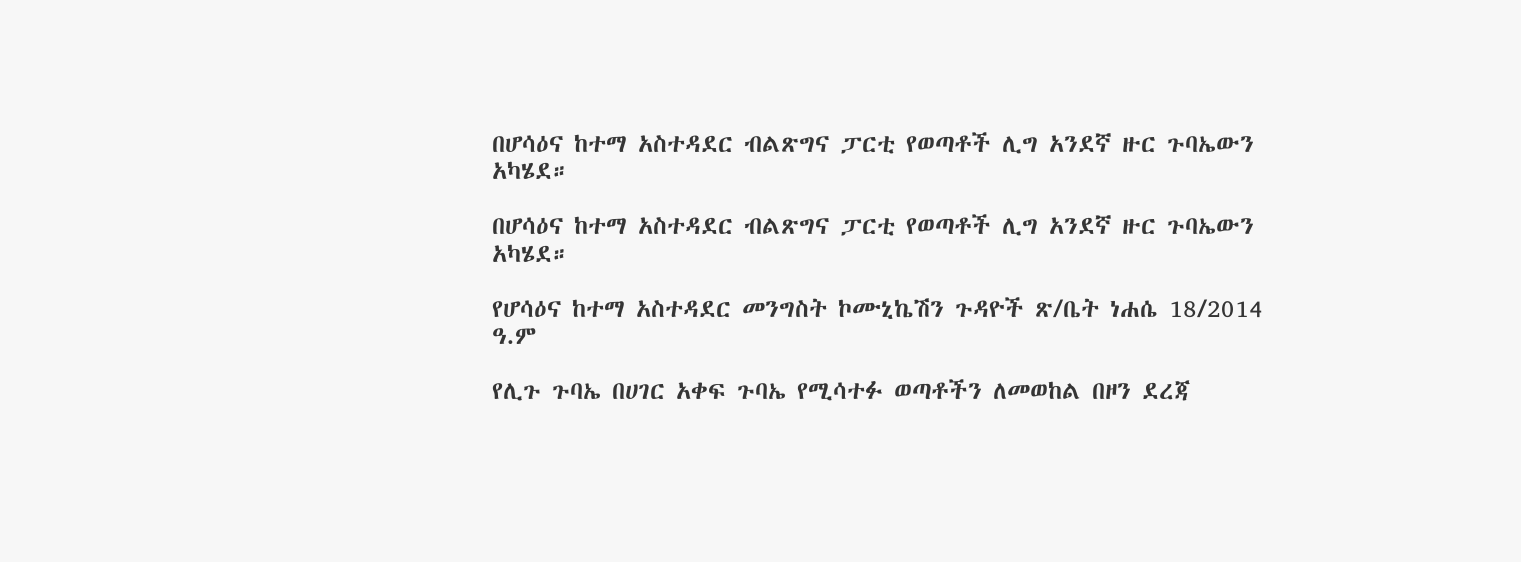በሆሳዕና ከተማ አስተዳደር ብልጽግና ፓርቲ የወጣቶች ሊግ አንደኛ ዙር ጉባኤውን አካሄደ።

በሆሳዕና ከተማ አስተዳደር ብልጽግና ፓርቲ የወጣቶች ሊግ አንደኛ ዙር ጉባኤውን አካሄደ።

የሆሳዕና ከተማ አስተዳደር መንግስት ኮሙኒኬሽን ጉዳዮች ጽ/ቤት ነሐሴ 18/2014 ዓ.ም

የሊጉ ጉባኤ በሀገር አቀፍ ጉባኤ የሚሳተፉ ወጣቶችን ለመወከል በዞን ደረጃ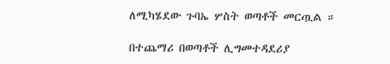ለሚካሄደው ጉባኤ ሦስት ወጣቶች መርጧል ።

በተጨማሪ በወጣቶች ሊግመተዳደሪያ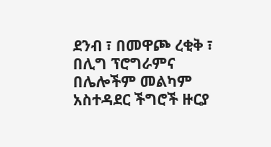ደንብ ፣ በመዋጮ ረቂቅ ፣ በሊግ ፕሮግራምና በሌሎችም መልካም አስተዳደር ችግሮች ዙርያ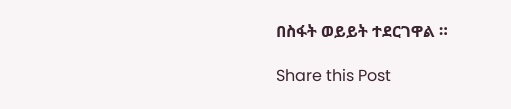በስፋት ወይይት ተደርገዋል ።

Share this Post